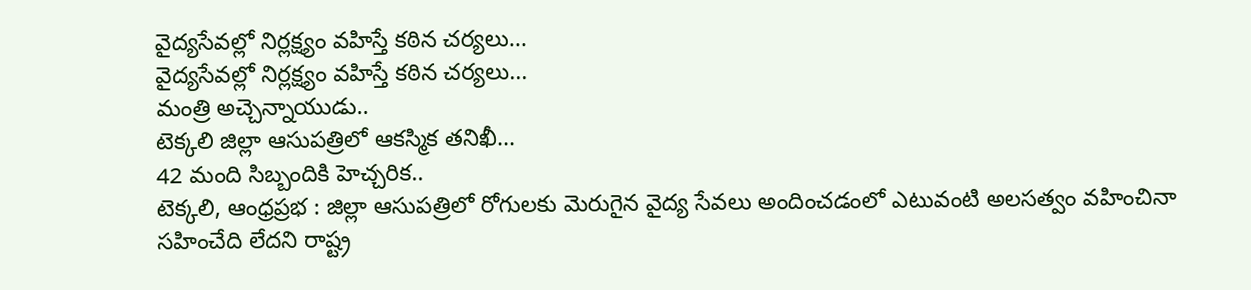వైద్యసేవల్లో నిర్లక్ష్యం వహిస్తే కఠిన చర్యలు…
వైద్యసేవల్లో నిర్లక్ష్యం వహిస్తే కఠిన చర్యలు…
మంత్రి అచ్చెన్నాయుడు..
టెక్కలి జిల్లా ఆసుపత్రిలో ఆకస్మిక తనిఖీ…
42 మంది సిబ్బందికి హెచ్చరిక..
టెక్కలి, ఆంధ్రప్రభ : జిల్లా ఆసుపత్రిలో రోగులకు మెరుగైన వైద్య సేవలు అందించడంలో ఎటువంటి అలసత్వం వహించినా సహించేది లేదని రాష్ట్ర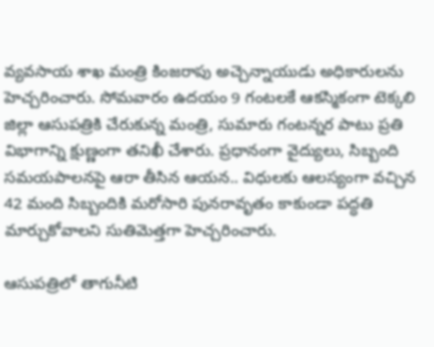వ్యవసాయ శాఖ మంత్రి కింజరాపు అచ్చెన్నాయుడు అధికారులను హెచ్చరించారు. సోమవారం ఉదయం 9 గంటలకే ఆకస్మికంగా టెక్కలి జిల్లా ఆసుపత్రికి చేరుకున్న మంత్రి, సుమారు గంటన్నర పాటు ప్రతి విభాగాన్ని క్షుణ్ణంగా తనిఖీ చేశారు. ప్రధానంగా వైద్యులు, సిబ్బంది సమయపాలనపై ఆరా తీసిన ఆయన.. విధులకు ఆలస్యంగా వచ్చిన 42 మంది సిబ్బందికి మరోసారి పునరావృతం కాకుండా పద్ధతి మార్చుకోవాలని సుతిమెత్తగా హెచ్చరించారు.

ఆసుపత్రిలో తాగునీటి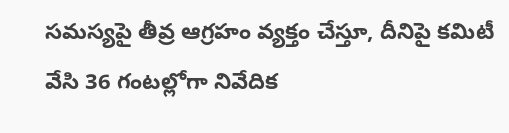సమస్యపై తీవ్ర ఆగ్రహం వ్యక్తం చేస్తూ, దీనిపై కమిటీ వేసి 36 గంటల్లోగా నివేదిక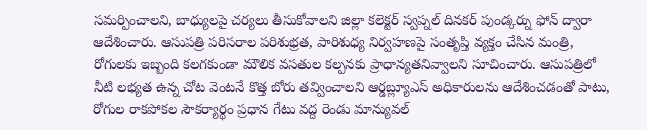సమర్పించాలని, బాధ్యులపై చర్యలు తీసుకోవాలని జిల్లా కలెక్టర్ స్వప్నల్ దినకర్ పుండ్కర్ను ఫోన్ ద్వారా ఆదేశించారు. ఆసుపత్రి పరిసరాల పరిశుభ్రత, పారిశుధ్య నిర్వహణపై సంతృప్తి వ్యక్తం చేసిన మంత్రి, రోగులకు ఇబ్బంది కలగకుండా మౌలిక వసతుల కల్పనకు ప్రాధాన్యతనివ్వాలని సూచించారు. ఆసుపత్రిలో నీటి లభ్యత ఉన్న చోట వెంటనే కొత్త బోరు తవ్వించాలని ఆర్డబ్ల్యూఎస్ అధికారులను ఆదేశించడంతో పాటు, రోగుల రాకపోకల సౌకర్యార్థం ప్రధాన గేటు వద్ద రెండు మాన్యువల్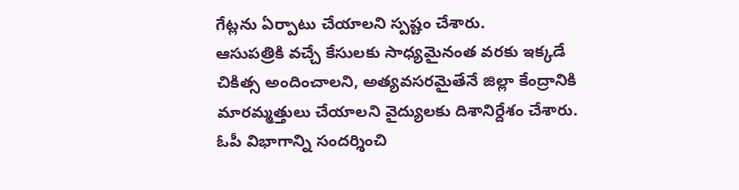గేట్లను ఏర్పాటు చేయాలని స్పష్టం చేశారు.
ఆసుపత్రికి వచ్చే కేసులకు సాధ్యమైనంత వరకు ఇక్కడే చికిత్స అందించాలని, అత్యవసరమైతేనే జిల్లా కేంద్రానికి మారమ్మత్తులు చేయాలని వైద్యులకు దిశానిర్దేశం చేశారు. ఓపీ విభాగాన్ని సందర్శించి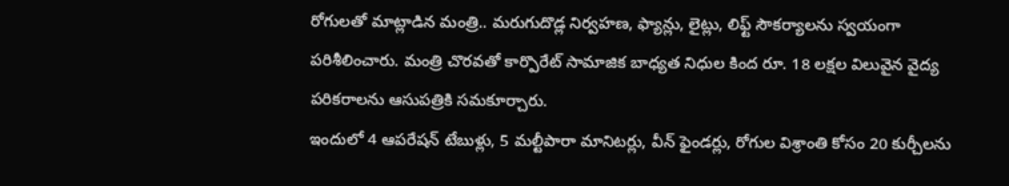రోగులతో మాట్లాడిన మంత్రి.. మరుగుదొడ్ల నిర్వహణ, ఫ్యాన్లు, లైట్లు, లిఫ్ట్ సౌకర్యాలను స్వయంగా పరిశీలించారు. మంత్రి చొరవతో కార్పొరేట్ సామాజిక బాధ్యత నిధుల కింద రూ. 18 లక్షల విలువైన వైద్య పరికరాలను ఆసుపత్రికి సమకూర్చారు.
ఇందులో 4 ఆపరేషన్ టేబుళ్లు, 5 మల్టీపారా మానిటర్లు, వీన్ ఫైండర్లు, రోగుల విశ్రాంతి కోసం 20 కుర్చీలను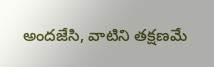అందజేసి, వాటిని తక్షణమే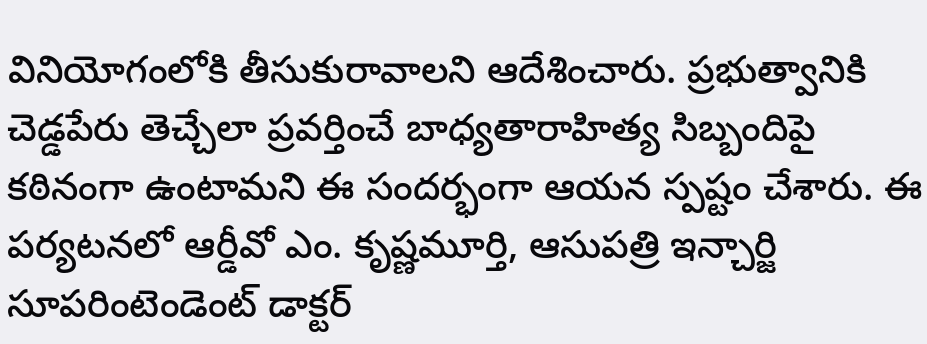వినియోగంలోకి తీసుకురావాలని ఆదేశించారు. ప్రభుత్వానికి చెడ్డపేరు తెచ్చేలా ప్రవర్తించే బాధ్యతారాహిత్య సిబ్బందిపై కఠినంగా ఉంటామని ఈ సందర్భంగా ఆయన స్పష్టం చేశారు. ఈ పర్యటనలో ఆర్డీవో ఎం. కృష్ణమూర్తి, ఆసుపత్రి ఇన్చార్జి సూపరింటెండెంట్ డాక్టర్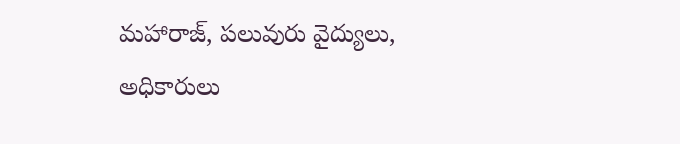మహారాజ్, పలువురు వైద్యులు, అధికారులు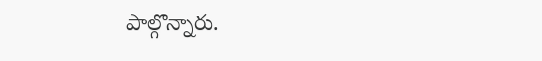పాల్గొన్నారు.